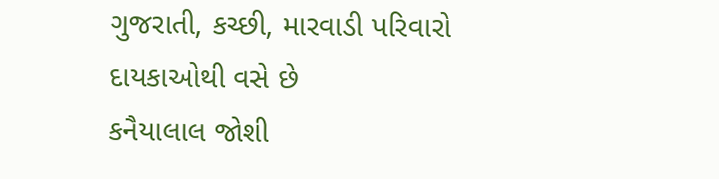ગુજરાતી, કચ્છી, મારવાડી પરિવારો દાયકાઓથી વસે છે
કનૈયાલાલ જોશી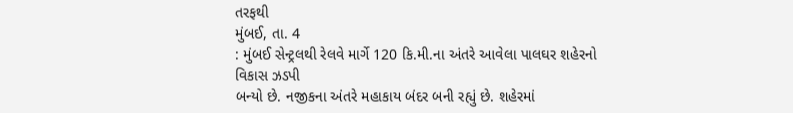તરફથી
મુંબઈ, તા. 4
: મુંબઈ સેન્ટ્રલથી રેલવે માર્ગે 120 કિ.મી.ના અંતરે આવેલા પાલઘર શહેરનો વિકાસ ઝડપી
બન્યો છે. નજીકના અંતરે મહાકાય બંદર બની રહ્યું છે. શહેરમાં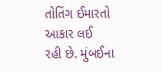તોતિંગ ઈમારતો આકાર લઈ
રહી છે. મુંબઈના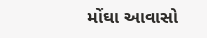મોંઘા આવાસો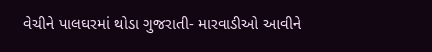વેચીને પાલઘરમાં થોડા ગુજરાતી- મારવાડીઓ આવીને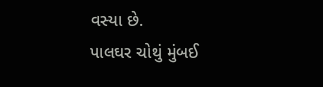વસ્યા છે.
પાલઘર ચોથું મુંબઈ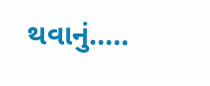થવાનું…..